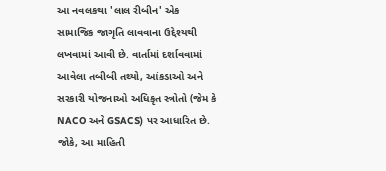આ નવલકથા 'લાલ રીબીન' એક સામાજિક જાગૃતિ લાવવાના ઉદ્દેશ્યથી લખવામાં આવી છે. વાર્તામાં દર્શાવવામાં આવેલા તબીબી તથ્યો, આંકડાઓ અને સરકારી યોજનાઓ અધિકૃત સ્ત્રોતો (જેમ કે NACO અને GSACS) પર આધારિત છે. જોકે, આ માહિતી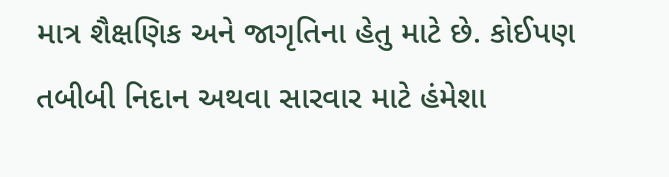માત્ર શૈક્ષણિક અને જાગૃતિના હેતુ માટે છે. કોઈપણ તબીબી નિદાન અથવા સારવાર માટે હંમેશા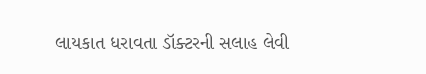લાયકાત ધરાવતા ડૉક્ટરની સલાહ લેવી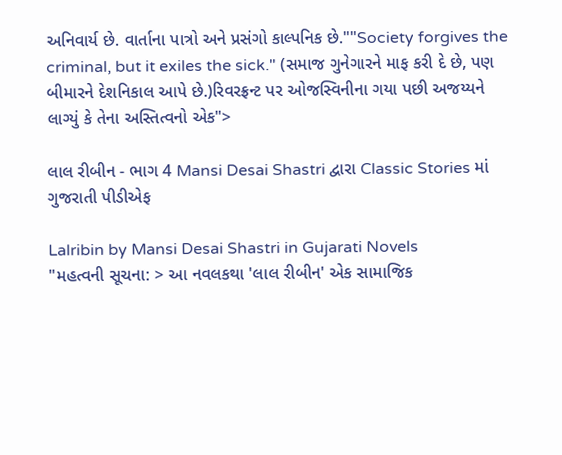અનિવાર્ય છે. વાર્તાના પાત્રો અને પ્રસંગો કાલ્પનિક છે.""Society forgives the criminal, but it exiles the sick." (સમાજ ગુનેગારને માફ કરી દે છે, પણ બીમારને દેશનિકાલ આપે છે.)રિવરફ્રન્ટ પર ઓજસ્વિનીના ગયા પછી અજય્યને લાગ્યું કે તેના અસ્તિત્વનો એક">

લાલ રીબીન - ભાગ 4 Mansi Desai Shastri દ્વારા Classic Stories માં ગુજરાતી પીડીએફ

Lalribin by Mansi Desai Shastri in Gujarati Novels
"મહત્વની સૂચના: > આ નવલકથા 'લાલ રીબીન' એક સામાજિક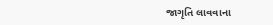જાગૃતિ લાવવાના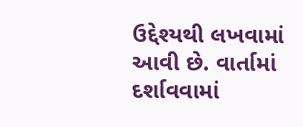ઉદ્દેશ્યથી લખવામાં આવી છે. વાર્તામાં દર્શાવવામાં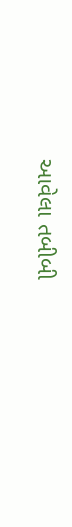આવેલા તબીબી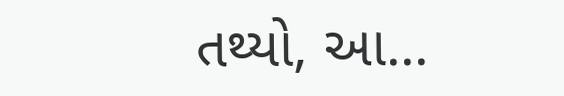તથ્યો, આ...